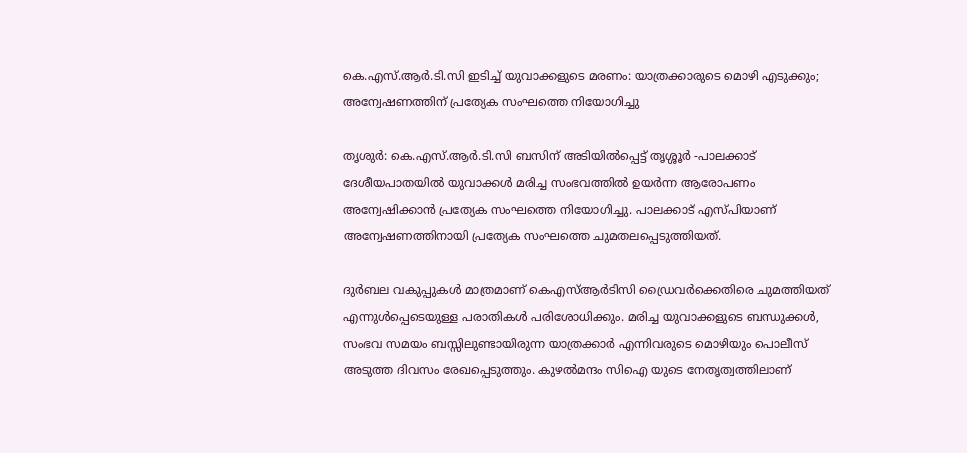കെ.എസ്.ആര്‍.ടി.സി ഇടിച്ച് യുവാക്കളുടെ മരണം: യാത്രക്കാരുടെ മൊഴി എടുക്കും; അന്വേഷണത്തിന് പ്രത്യേക സംഘത്തെ നിയോഗിച്ചു

തൃശുര്‍: കെ.എസ്.ആര്‍.ടി.സി ബസിന് അടിയില്‍പ്പെട്ട് തൃശ്ശൂര്‍ -പാലക്കാട് ദേശീയപാതയില്‍ യുവാക്കള്‍ മരിച്ച സംഭവത്തില്‍ ഉയര്‍ന്ന ആരോപണം അന്വേഷിക്കാന്‍ പ്രത്യേക സംഘത്തെ നിയോഗിച്ചു. പാലക്കാട് എസ്പിയാണ് അന്വേഷണത്തിനായി പ്രത്യേക സംഘത്തെ ചുമതലപ്പെടുത്തിയത്.

ദുര്‍ബല വകുപ്പുകള്‍ മാത്രമാണ് കെഎസ്ആര്‍ടിസി ഡ്രൈവര്‍ക്കെതിരെ ചുമത്തിയത് എന്നുള്‍പ്പെടെയുള്ള പരാതികള്‍ പരിശോധിക്കും. മരിച്ച യുവാക്കളുടെ ബന്ധുക്കള്‍, സംഭവ സമയം ബസ്സിലുണ്ടായിരുന്ന യാത്രക്കാര്‍ എന്നിവരുടെ മൊഴിയും പൊലീസ് അടുത്ത ദിവസം രേഖപ്പെടുത്തും. കുഴല്‍മന്ദം സിഐ യുടെ നേതൃത്വത്തിലാണ്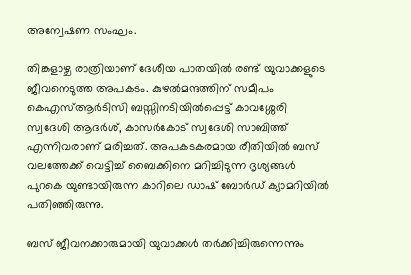അന്വേഷണ സംഘം.

തിങ്കളാഴ്ച രാത്രിയാണ് ദേശീയ പാതയില്‍ രണ്ട് യുവാക്കളുടെ ജീവനെടുത്ത അപകടം. കുഴല്‍മന്ദത്തിന് സമീപം കെഎസ്ആര്‍ടിസി ബസ്സിനടിയില്‍പ്പെട്ട് കാവശ്ശേരി സ്വദേശി ആദര്‍ശ്, കാസര്‍കോട് സ്വദേശി സാബിത്ത് എന്നിവരാണ് മരിച്ചത്. അപകടകരമായ രീതിയില്‍ ബസ് വലത്തേക്ക് വെട്ടിച്ച് ബൈക്കിനെ മറിച്ചിടുന്ന ദൃശ്യങ്ങള്‍ പുറകെ യുണ്ടായിരുന്ന കാറിലെ ഡാഷ് ബോര്‍ഡ് ക്യാമറിയില്‍ പതിഞ്ഞിരുന്നു.

ബസ് ജീവനക്കാരുമായി യുവാക്കള്‍ തര്‍ക്കിച്ചിരുന്നെന്നും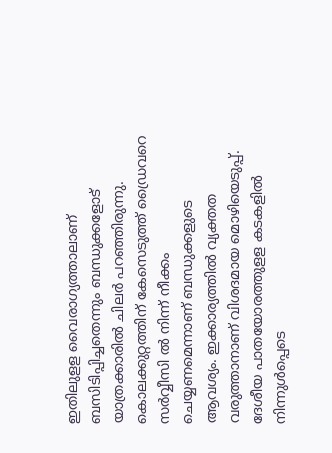ഇതിലുളള വൈരാഗ്യത്താലാണ് ബസിടിപ്പിച്ചതെന്നും ബന്ധുക്കളോട് യാത്രക്കാരില്‍ ചിലര്‍ പറഞ്ഞിരുന്നു. കൊലക്കുറ്റത്തിന് കേസെടുത്ത് ഡ്രൈവറെ സര്‍വ്വീസി ല്‍ നിന്ന് നീക്കം ചെയ്യണമെന്നാണ് ബന്ധുക്കളുടെ ആവശ്യം. ഇക്കാര്യത്തില്‍ വ്യക്തത വരുത്താനാണ് വിശദമായ മൊഴിയെടുപ്പ്. ദേശീയ പാതയോരത്തുളള കടകളില്‍ നിന്നുള്‍പ്പെടെ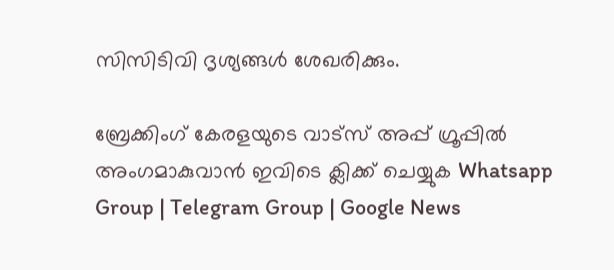സിസിടിവി ദൃശ്യങ്ങള്‍ ശേഖരിക്കും.

ബ്രേക്കിംഗ് കേരളയുടെ വാട്സ് അപ്പ് ഗ്രൂപ്പിൽ അംഗമാകുവാൻ ഇവിടെ ക്ലിക്ക് ചെയ്യുക Whatsapp Group | Telegram Group | Google News